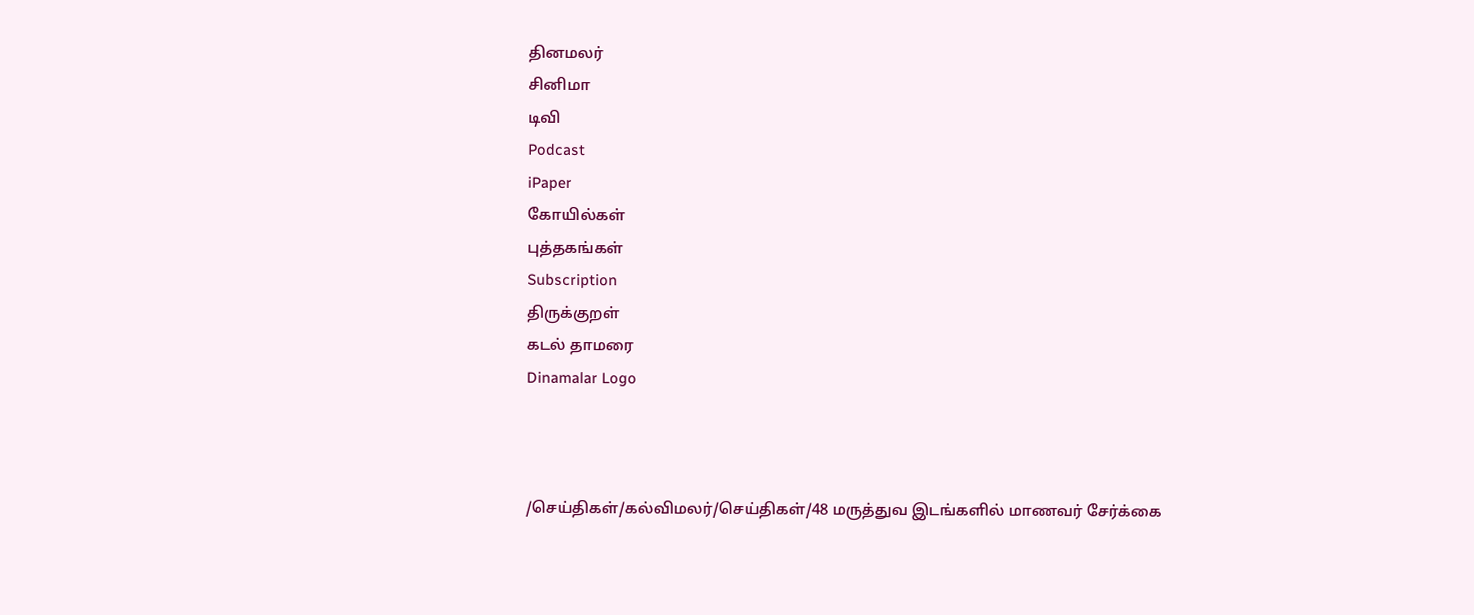தினமலர்
சினிமா
டிவி
Podcast
iPaper
கோயில்கள்
புத்தகங்கள்
Subscription
திருக்குறள்
கடல் தாமரை
Dinamalar Logo



/செய்திகள்/கல்விமலர்/செய்திகள்/48 மருத்துவ இடங்களில் மாணவர் சேர்க்கை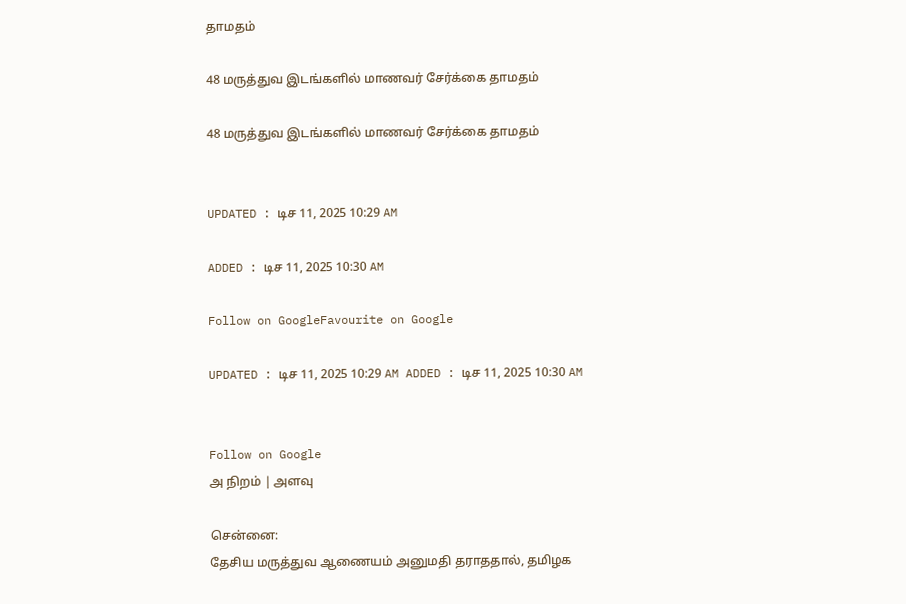தாமதம்

48 மருத்துவ இடங்களில் மாணவர் சேர்க்கை தாமதம்

48 மருத்துவ இடங்களில் மாணவர் சேர்க்கை தாமதம்


UPDATED : டிச 11, 2025 10:29 AM

ADDED : டிச 11, 2025 10:30 AM

Follow on GoogleFavourite on Google

UPDATED : டிச 11, 2025 10:29 AM ADDED : டிச 11, 2025 10:30 AM


Follow on Google
அ நிறம் | அளவு

சென்னை:
தேசிய மருத்துவ ஆணையம் அனுமதி தராததால், தமிழக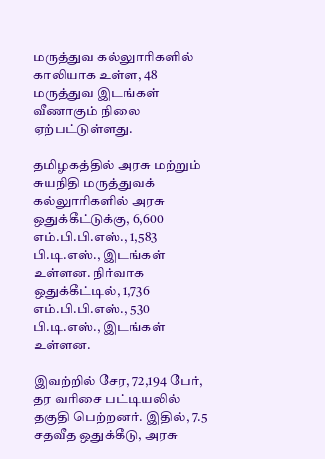மருத்துவ கல்லுாரிகளில் காலியாக உள்ள, 48 மருத்துவ இடங்கள் வீணாகும் நிலை ஏற்பட்டுள்ளது.

தமிழகத்தில் அரசு மற்றும் சுயநிதி மருத்துவக் கல்லுாரிகளில் அரசு ஒதுக்கீட்டுக்கு, 6,600 எம்.பி.பி.எஸ்., 1,583 பி.டி.எஸ்., இடங்கள் உள்ளன. நிர்வாக ஒதுக்கீட்டில், 1,736 எம்.பி.பி.எஸ்., 530 பி.டி.எஸ்., இடங்கள் உள்ளன.

இவற்றில் சேர, 72,194 பேர், தர வரிசை பட்டியலில் தகுதி பெற்றனர். இதில், 7.5 சதவீத ஒதுக்கீடு, அரசு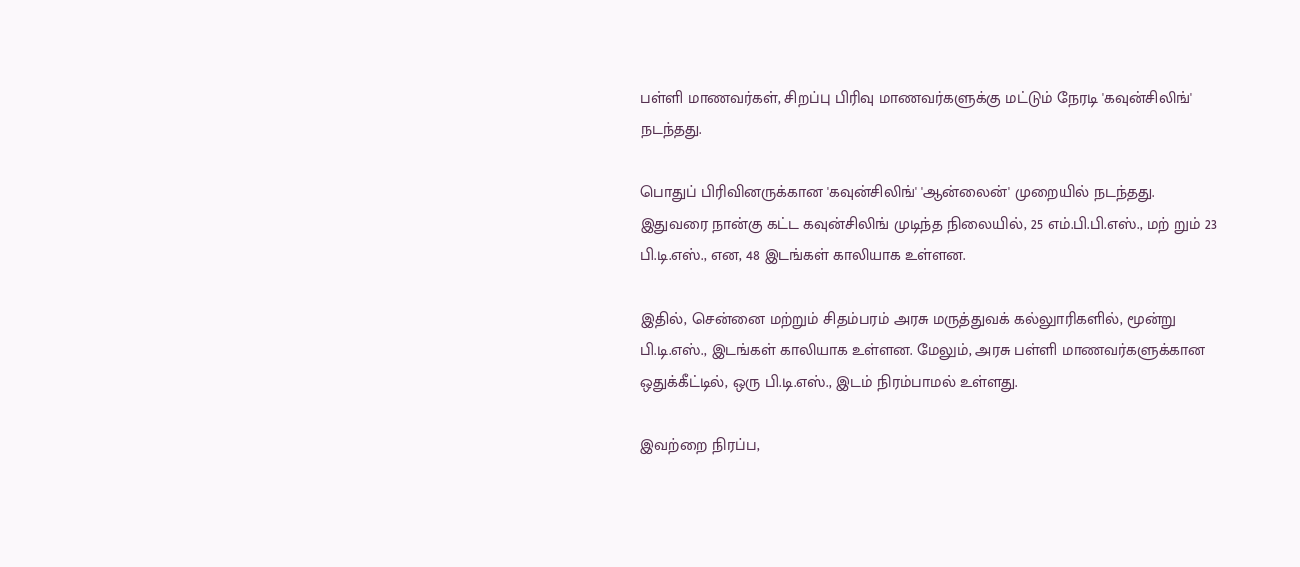பள்ளி மாணவர்கள், சிறப்பு பிரிவு மாணவர்களுக்கு மட்டும் நேரடி 'கவுன்சிலிங்' நடந்தது.

பொதுப் பிரிவினருக்கான 'கவுன்சிலிங்' 'ஆன்லைன்' முறையில் நடந்தது. இதுவரை நான்கு கட்ட கவுன்சிலிங் முடிந்த நிலையில், 25 எம்.பி.பி.எஸ்., மற் றும் 23 பி.டி.எஸ்., என, 48 இடங்கள் காலியாக உள்ளன.

இதில், சென்னை மற்றும் சிதம்பரம் அரசு மருத்துவக் கல்லுாரிகளில், மூன்று பி.டி.எஸ்., இடங்கள் காலியாக உள்ளன. மேலும், அரசு பள்ளி மாணவர்களுக்கான ஒதுக்கீட்டில், ஒரு பி.டி.எஸ்., இடம் நிரம்பாமல் உள்ளது.

இவற்றை நிரப்ப,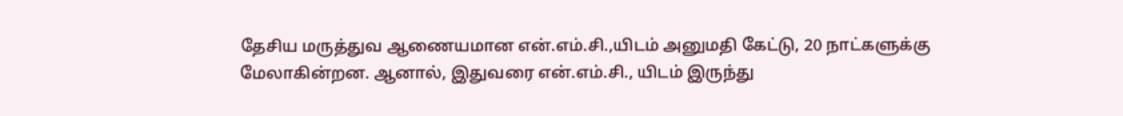தேசிய மருத்துவ ஆணையமான என்.எம்.சி.,யிடம் அனுமதி கேட்டு, 20 நாட்களுக்கு மேலாகின்றன. ஆனால், இதுவரை என்.எம்.சி., யிடம் இருந்து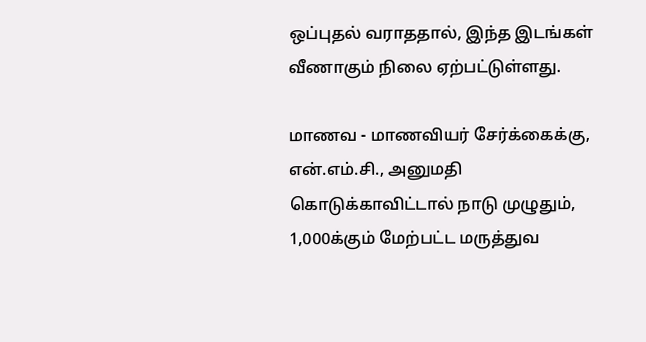ஒப்புதல் வராததால், இந்த இடங்கள் வீணாகும் நிலை ஏற்பட்டுள்ளது.

மாணவ - மாணவியர் சேர்க்கைக்கு, என்.எம்.சி., அனுமதி கொடுக்காவிட்டால் நாடு முழுதும், 1,000க்கும் மேற்பட்ட மருத்துவ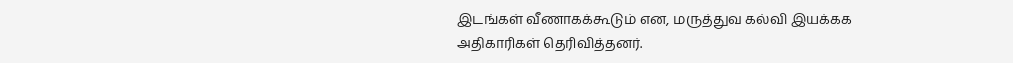இடங்கள் வீணாகக்கூடும் என, மருத்துவ கல்வி இயக்கக அதிகாரிகள் தெரிவித்தனர்.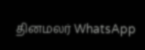தினமலர் WhatsApp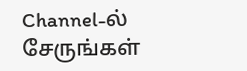Channel-ல் சேருங்கள்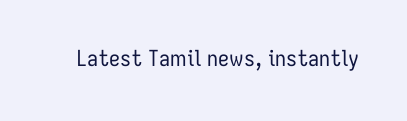Latest Tamil news, instantly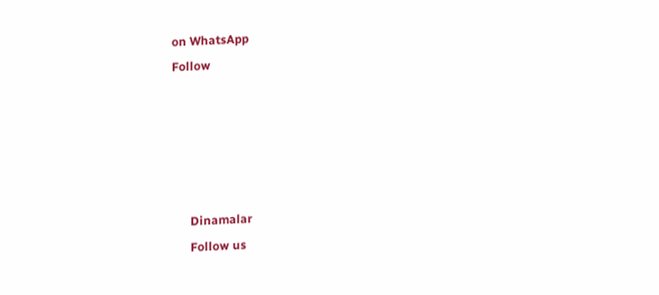on WhatsApp
Follow





      Dinamalar
      Follow us